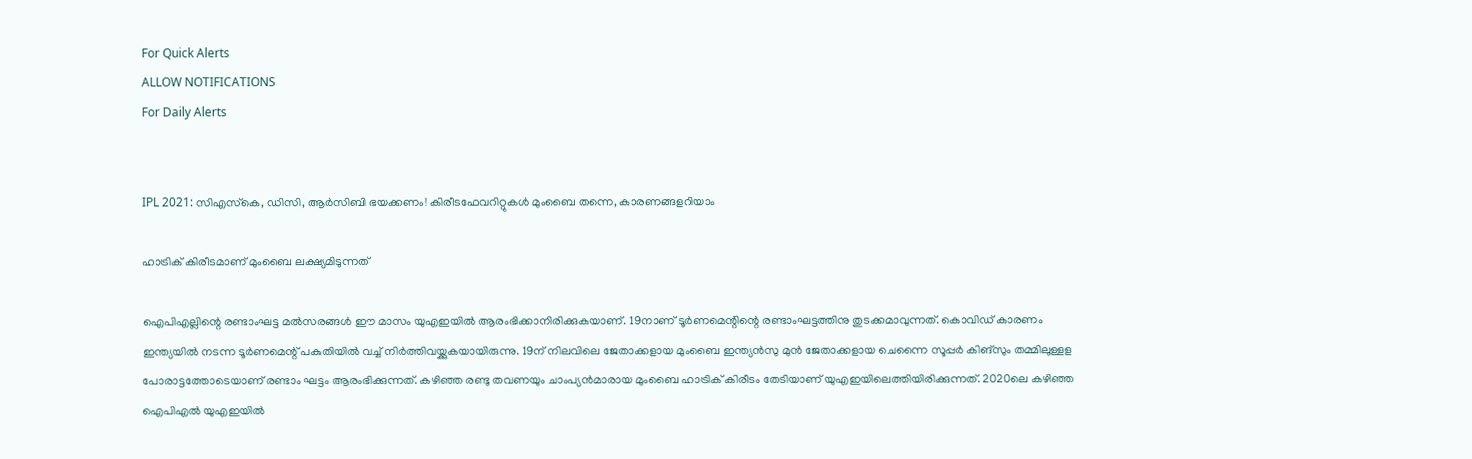For Quick Alerts
ALLOW NOTIFICATIONS
For Daily Alerts


IPL 2021: സിഎസ്‌കെ, ഡിസി, ആര്‍സിബി ഭയക്കണം! കിരീടഫേവറിറ്റുകള്‍ മുംബൈ തന്നെ, കാരണങ്ങളറിയാം

ഹാട്രിക് കിരീടമാണ് മുംബൈ ലക്ഷ്യമിടുന്നത്

ഐപിഎല്ലിന്റെ രണ്ടാംഘട്ട മല്‍സരങ്ങള്‍ ഈ മാസം യുഎഇയില്‍ ആരംഭിക്കാനിരിക്കുകയാണ്. 19നാണ് ടൂര്‍ണമെന്റിന്റെ രണ്ടാംഘട്ടത്തിനു തുടക്കമാവുന്നത്. കൊവിഡ് കാരണം ഇന്ത്യയില്‍ നടന്ന ടൂര്‍ണമെന്റ് പകുതിയില്‍ വച്ച് നിര്‍ത്തിവയ്ക്കുകയായിരുന്നു. 19ന് നിലവിലെ ജേതാക്കളായ മുംബൈ ഇന്ത്യന്‍സു മുന്‍ ജേതാക്കളായ ചെന്നൈ സൂപ്പര്‍ കിങ്‌സും തമ്മിലുള്ളള പോരാട്ടത്തോടെയാണ് രണ്ടാം ഘട്ടം ആരംഭിക്കുന്നത്. കഴിഞ്ഞ രണ്ടു തവണയും ചാംപ്യന്‍മാരായ മുംബൈ ഹാട്രിക് കിരീടം തേടിയാണ് യുഎഇയിലെത്തിയിരിക്കുന്നത്. 2020ലെ കഴിഞ്ഞ ഐപിഎല്‍ യുഎഇയില്‍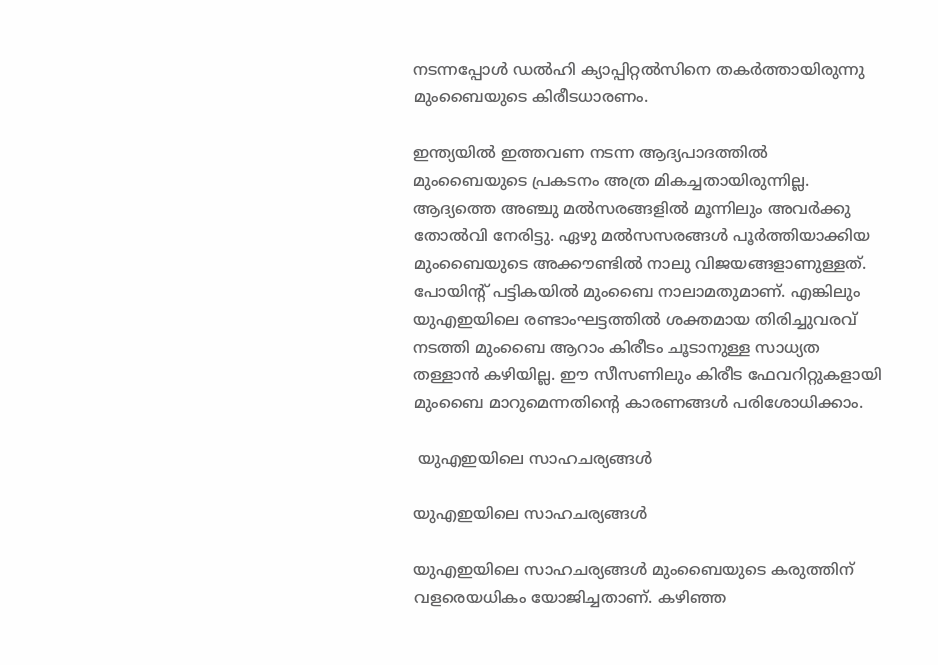നടന്നപ്പോള്‍ ഡല്‍ഹി ക്യാപ്പിറ്റല്‍സിനെ തകര്‍ത്തായിരുന്നു മുംബൈയുടെ കിരീടധാരണം.

ഇന്ത്യയില്‍ ഇത്തവണ നടന്ന ആദ്യപാദത്തില്‍ മുംബൈയുടെ പ്രകടനം അത്ര മികച്ചതായിരുന്നില്ല. ആദ്യത്തെ അഞ്ചു മല്‍സരങ്ങളില്‍ മൂന്നിലും അവര്‍ക്കു തോല്‍വി നേരിട്ടു. ഏഴു മല്‍സസരങ്ങള്‍ പൂര്‍ത്തിയാക്കിയ മുംബൈയുടെ അക്കൗണ്ടില്‍ നാലു വിജയങ്ങളാണുള്ളത്. പോയിന്റ് പട്ടികയില്‍ മുംബൈ നാലാമതുമാണ്. എങ്കിലും യുഎഇയിലെ രണ്ടാംഘട്ടത്തില്‍ ശക്തമായ തിരിച്ചുവരവ് നടത്തി മുംബൈ ആറാം കിരീടം ചൂടാനുള്ള സാധ്യത തള്ളാന്‍ കഴിയില്ല. ഈ സീസണിലും കിരീട ഫേവറിറ്റുകളായി മുംബൈ മാറുമെന്നതിന്റെ കാരണങ്ങള്‍ പരിശോധിക്കാം.

 യുഎഇയിലെ സാഹചര്യങ്ങള്‍

യുഎഇയിലെ സാഹചര്യങ്ങള്‍

യുഎഇയിലെ സാഹചര്യങ്ങള്‍ മുംബൈയുടെ കരുത്തിന് വളരെയധികം യോജിച്ചതാണ്. കഴിഞ്ഞ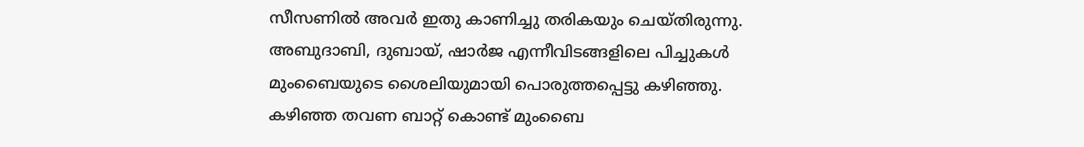സീസണില്‍ അവര്‍ ഇതു കാണിച്ചു തരികയും ചെയ്തിരുന്നു. അബുദാബി, ദുബായ്, ഷാര്‍ജ എന്നീവിടങ്ങളിലെ പിച്ചുകള്‍ മുംബൈയുടെ ശൈലിയുമായി പൊരുത്തപ്പെട്ടു കഴിഞ്ഞു. കഴിഞ്ഞ തവണ ബാറ്റ് കൊണ്ട് മുംബൈ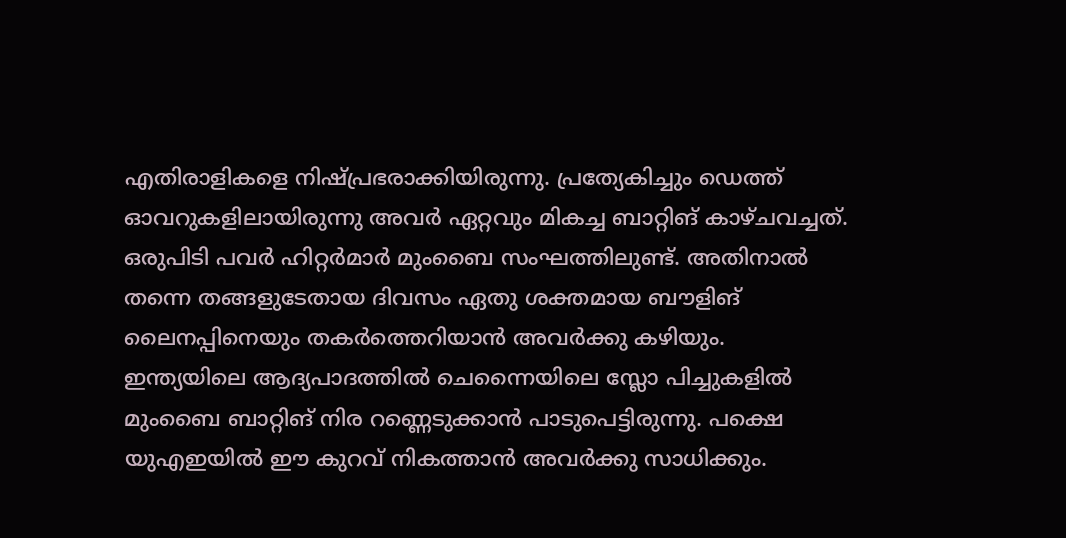എതിരാളികളെ നിഷ്പ്രഭരാക്കിയിരുന്നു. പ്രത്യേകിച്ചും ഡെത്ത് ഓവറുകളിലായിരുന്നു അവര്‍ ഏറ്റവും മികച്ച ബാറ്റിങ് കാഴ്ചവച്ചത്. ഒരുപിടി പവര്‍ ഹിറ്റര്‍മാര്‍ മുംബൈ സംഘത്തിലുണ്ട്. അതിനാല്‍ തന്നെ തങ്ങളുടേതായ ദിവസം ഏതു ശക്തമായ ബൗളിങ് ലൈനപ്പിനെയും തകര്‍ത്തെറിയാന്‍ അവര്‍ക്കു കഴിയും.
ഇന്ത്യയിലെ ആദ്യപാദത്തില്‍ ചെന്നൈയിലെ സ്ലോ പിച്ചുകളില്‍ മുംബൈ ബാറ്റിങ് നിര റണ്ണെടുക്കാന്‍ പാടുപെട്ടിരുന്നു. പക്ഷെ യുഎഇയില്‍ ഈ കുറവ് നികത്താന്‍ അവര്‍ക്കു സാധിക്കും.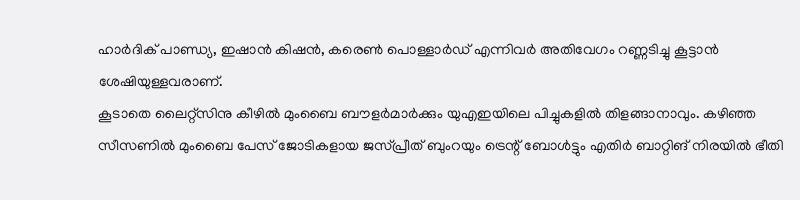ഹാര്‍ദിക് പാണ്ഡ്യ, ഇഷാന്‍ കിഷന്‍, കരെണ്‍ പൊള്ളാര്‍ഡ് എന്നിവര്‍ അതിവേഗം റണ്ണടിച്ചു കൂട്ടാന്‍ ശേഷിയുള്ളവരാണ്.
കൂടാതെ ലൈറ്റ്‌സിനു കീഴില്‍ മുംബൈ ബൗളര്‍മാര്‍ക്കും യുഎഇയിലെ പിച്ചുകളില്‍ തിളങ്ങാനാവും. കഴിഞ്ഞ സീസണില്‍ മുംബൈ പേസ് ജോടികളായ ജസ്പ്രീത് ബുംറയും ട്രെന്റ് ബോള്‍ട്ടും എതിര്‍ ബാറ്റിങ് നിരയില്‍ ഭീതി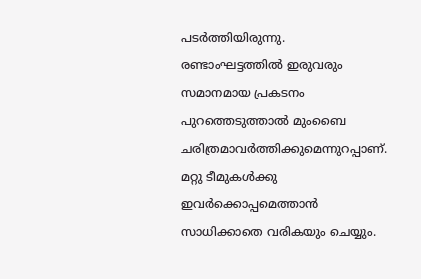പടര്‍ത്തിയിരുന്നു. രണ്ടാംഘട്ടത്തില്‍ ഇരുവരും സമാനമായ പ്രകടനം പുറത്തെടുത്താല്‍ മുംബൈ ചരിത്രമാവര്‍ത്തിക്കുമെന്നുറപ്പാണ്. മറ്റു ടീമുകള്‍ക്കു ഇവര്‍ക്കൊപ്പമെത്താന്‍ സാധിക്കാതെ വരികയും ചെയ്യും.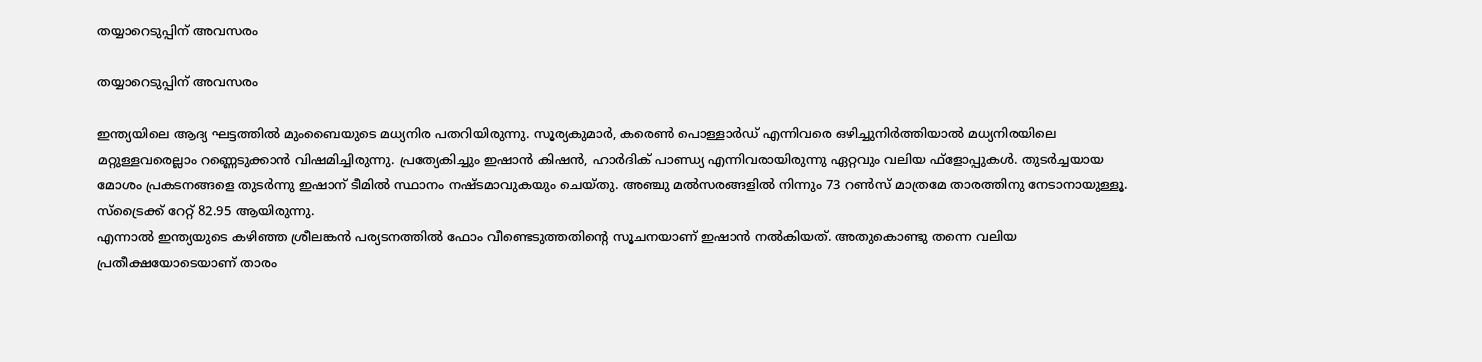തയ്യാറെടുപ്പിന് അവസരം

തയ്യാറെടുപ്പിന് അവസരം

ഇന്ത്യയിലെ ആദ്യ ഘട്ടത്തില്‍ മുംബൈയുടെ മധ്യനിര പതറിയിരുന്നു. സൂര്യകുമാര്‍, കരെണ്‍ പൊള്ളാര്‍ഡ് എന്നിവരെ ഒഴിച്ചുനിര്‍ത്തിയാല്‍ മധ്യനിരയിലെ മറ്റുള്ളവരെല്ലാം റണ്ണെടുക്കാന്‍ വിഷമിച്ചിരുന്നു. പ്രത്യേകിച്ചും ഇഷാന്‍ കിഷന്‍, ഹാര്‍ദിക് പാണ്ഡ്യ എന്നിവരായിരുന്നു ഏറ്റവും വലിയ ഫ്‌ളോപ്പുകള്‍. തുടര്‍ച്ചയായ മോശം പ്രകടനങ്ങളെ തുടര്‍ന്നു ഇഷാന് ടീമില്‍ സ്ഥാനം നഷ്ടമാവുകയും ചെയ്തു. അഞ്ചു മല്‍സരങ്ങളില്‍ നിന്നും 73 റണ്‍സ് മാത്രമേ താരത്തിനു നേടാനായുള്ളൂ. സ്‌ട്രൈക്ക് റേറ്റ് 82.95 ആയിരുന്നു.
എന്നാല്‍ ഇന്ത്യയുടെ കഴിഞ്ഞ ശ്രീലങ്കന്‍ പര്യടനത്തില്‍ ഫോം വീണ്ടെടുത്തതിന്റെ സൂചനയാണ് ഇഷാന്‍ നല്‍കിയത്. അതുകൊണ്ടു തന്നെ വലിയ പ്രതീക്ഷയോടെയാണ് താരം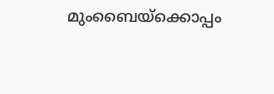മുംബൈയ്‌ക്കൊപ്പം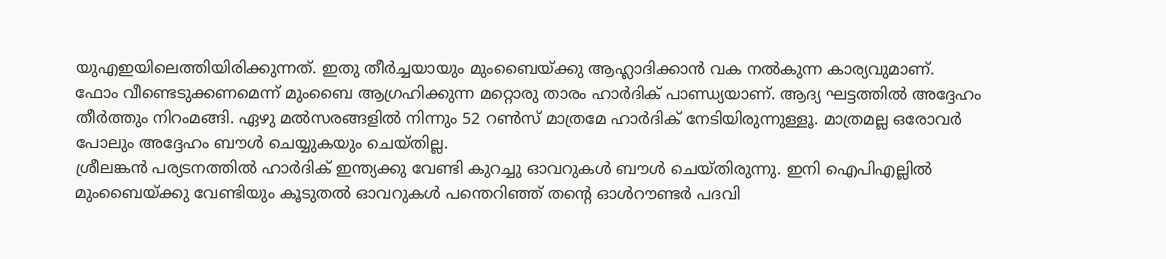യുഎഇയിലെത്തിയിരിക്കുന്നത്. ഇതു തീര്‍ച്ചയായും മുംബൈയ്ക്കു ആഹ്ലാദിക്കാന്‍ വക നല്‍കുന്ന കാര്യവുമാണ്.
ഫോം വീണ്ടെടുക്കണമെന്ന് മുംബൈ ആഗ്രഹിക്കുന്ന മറ്റൊരു താരം ഹാര്‍ദിക് പാണ്ഡ്യയാണ്. ആദ്യ ഘട്ടത്തില്‍ അദ്ദേഹം തീര്‍ത്തും നിറംമങ്ങി. ഏഴു മല്‍സരങ്ങളില്‍ നിന്നും 52 റണ്‍സ് മാത്രമേ ഹാര്‍ദിക് നേടിയിരുന്നുള്ളൂ. മാത്രമല്ല ഒരോവര്‍ പോലും അദ്ദേഹം ബൗള്‍ ചെയ്യുകയും ചെയ്തില്ല.
ശ്രീലങ്കന്‍ പര്യടനത്തില്‍ ഹാര്‍ദിക് ഇന്ത്യക്കു വേണ്ടി കുറച്ചു ഓവറുകള്‍ ബൗള്‍ ചെയ്തിരുന്നു. ഇനി ഐപിഎല്ലില്‍ മുംബൈയ്ക്കു വേണ്ടിയും കൂടുതല്‍ ഓവറുകള്‍ പന്തെറിഞ്ഞ് തന്റെ ഓള്‍റൗണ്ടര്‍ പദവി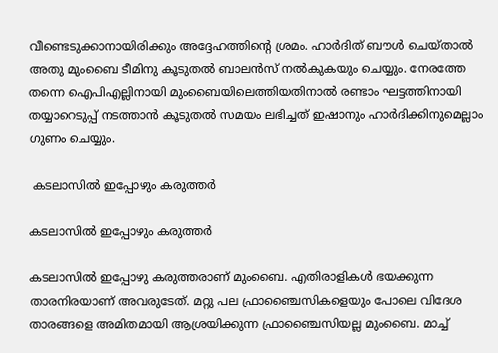വീണ്ടെടുക്കാനായിരിക്കും അദ്ദേഹത്തിന്റെ ശ്രമം. ഹാര്‍ദിത് ബൗള്‍ ചെയ്താല്‍ അതു മുംബൈ ടീമിനു കൂടുതല്‍ ബാലന്‍സ് നല്‍കുകയും ചെയ്യും. നേരത്തേ തന്നെ ഐപിഎല്ലിനായി മുംബൈയിലെത്തിയതിനാല്‍ രണ്ടാം ഘട്ടത്തിനായി തയ്യാറെടുപ്പ് നടത്താന്‍ കൂടുതല്‍ സമയം ലഭിച്ചത് ഇഷാനും ഹാര്‍ദിക്കിനുമെല്ലാം ഗുണം ചെയ്യും.

 കടലാസില്‍ ഇപ്പോഴും കരുത്തര്‍

കടലാസില്‍ ഇപ്പോഴും കരുത്തര്‍

കടലാസില്‍ ഇപ്പോഴു കരുത്തരാണ് മുംബൈ. എതിരാളികള്‍ ഭയക്കുന്ന താരനിരയാണ് അവരുടേത്. മറ്റു പല ഫ്രാഞ്ചൈസികളെയും പോലെ വിദേശ താരങ്ങളെ അമിതമായി ആശ്രയിക്കുന്ന ഫ്രാഞ്ചൈസിയല്ല മുംബൈ. മാച്ച്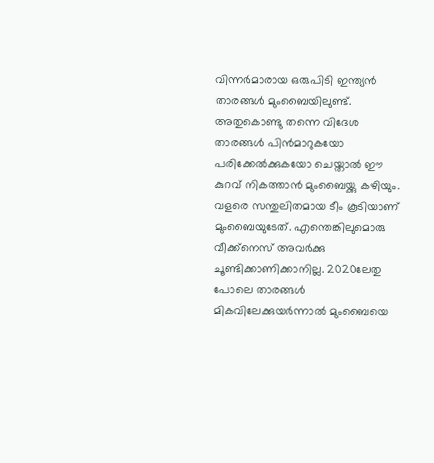വിന്നര്‍മാരായ ഒരുപിടി ഇന്ത്യന്‍ താരങ്ങള്‍ മുംബൈയിലുണ്ട്. അതുകൊണ്ടു തന്നെ വിദേശ താരങ്ങള്‍ പിന്‍മാറുകയോ പരിക്കേല്‍ക്കുകയോ ചെയ്താല്‍ ഈ കുറവ് നികത്താന്‍ മുംബൈയ്ക്കു കഴിയും.
വളരെ സന്തുലിതമായ ടീം കൂടിയാണ് മുംബൈയുടേത്. എന്തെങ്കിലുമൊരു വീക്ക്‌നെസ് അവര്‍ക്കു ചൂണ്ടിക്കാണിക്കാനില്ല. 2020ലേതു പോലെ താരങ്ങള്‍ മികവിലേക്കുയര്‍ന്നാല്‍ മുംബൈയെ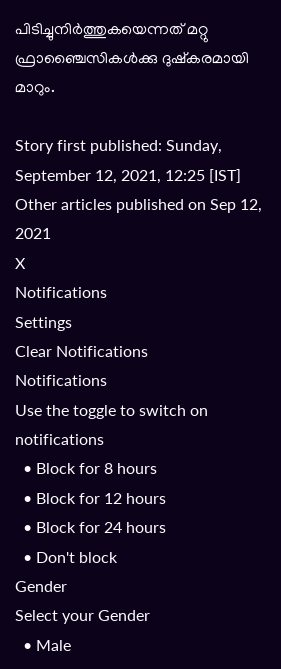പിടിച്ചുനിര്‍ത്തുകയെന്നത് മറ്റു ഫ്രാഞ്ചൈസികള്‍ക്കു ദുഷ്‌കരമായി മാറും.

Story first published: Sunday, September 12, 2021, 12:25 [IST]
Other articles published on Sep 12, 2021
X
Notifications
Settings
Clear Notifications
Notifications
Use the toggle to switch on notifications
  • Block for 8 hours
  • Block for 12 hours
  • Block for 24 hours
  • Don't block
Gender
Select your Gender
  • Male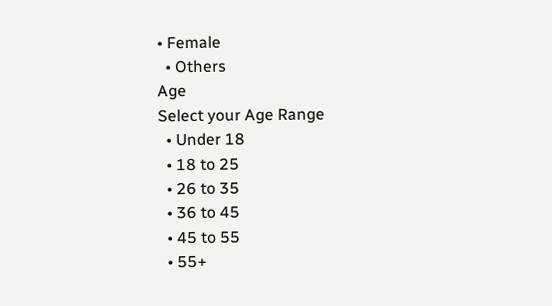• Female
  • Others
Age
Select your Age Range
  • Under 18
  • 18 to 25
  • 26 to 35
  • 36 to 45
  • 45 to 55
  • 55+